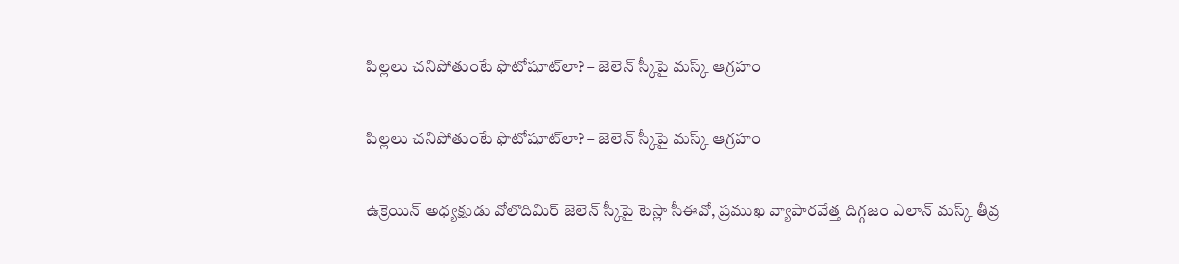పిల్లలు చనిపోతుంటే ఫొటోషూట్‌లా? – జెలెన్ స్కీపై మస్క్ ఆగ్రహం

పిల్లలు చనిపోతుంటే ఫొటోషూట్‌లా? – జెలెన్ స్కీపై మస్క్ ఆగ్రహం

ఉక్రెయిన్ అధ్యక్షుడు వోలొదిమిర్ జెలెన్ స్కీపై టెస్లా సీఈవో, ప్రముఖ వ్యాపారవేత్త దిగ్గ‌జం ఎలాన్ మస్క్ తీవ్ర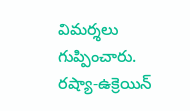విమర్శలు గుప్పించారు. రష్యా-ఉక్రెయిన్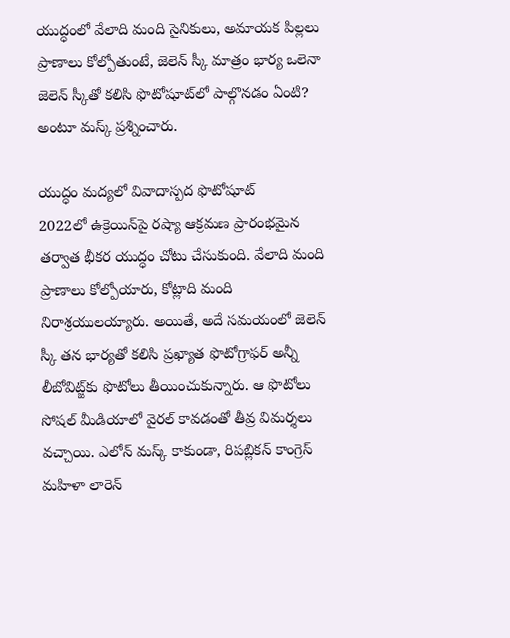యుద్ధంలో వేలాది మంది సైనికులు, అమాయక పిల్లలు ప్రాణాలు కోల్పోతుంటే, జెలెన్ స్కీ మాత్రం భార్య ఒలెనా జెలెన్ స్కీతో కలిసి ఫొటోషూట్‌లో పాల్గొనడం ఏంటి? అంటూ మస్క్ ప్రశ్నించారు.

యుద్ధం మద్యలో వివాదాస్పద ఫొటోషూట్
2022లో ఉక్రెయిన్‌పై రష్యా ఆక్రమణ ప్రారంభమైన తర్వాత భీకర యుద్ధం చోటు చేసుకుంది. వేలాది మంది ప్రాణాలు కోల్పోయారు, కోట్లాది మంది నిరాశ్రయులయ్యారు. అయితే, అదే సమయంలో జెలెన్ స్కీ తన భార్యతో కలిసి ప్రఖ్యాత ఫొటోగ్రాఫర్ అన్నీ లీబోవిట్జ్‌కు ఫొటోలు తీయించుకున్నారు. ఆ ఫొటోలు సోషల్ మీడియాలో వైరల్ కావడంతో తీవ్ర విమర్శలు వచ్చాయి. ఎలోన్ మస్క్ కాకుండా, రిపబ్లికన్ కాంగ్రెస్ మహిళా లారెన్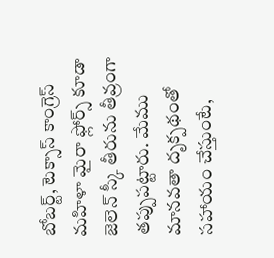బోబర్ట్, టెక్సాస్ కాంగ్రెస్ మహిళా మైరా ఫ్లోర్స్ కూడా జెలెన్ స్కీ తీరును తీవ్రంగా తప్పుపట్టారు. మేము మానవతా దృక్పథంతో సహాయం చేస్తుంటే,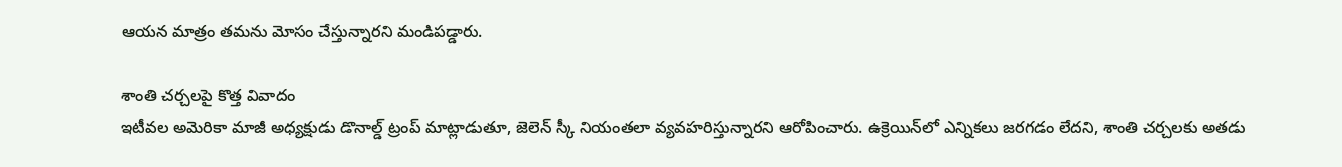ఆయన మాత్రం తమను మోసం చేస్తున్నారని మండిపడ్డారు.

శాంతి చర్చలపై కొత్త వివాదం
ఇటీవల అమెరికా మాజీ అధ్యక్షుడు డొనాల్డ్ ట్రంప్ మాట్లాడుతూ, జెలెన్ స్కీ నియంతలా వ్యవహరిస్తున్నారని ఆరోపించారు. ఉక్రెయిన్‌లో ఎన్నికలు జరగడం లేదని, శాంతి చర్చలకు అతడు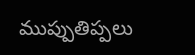ముప్పుతిప్పలు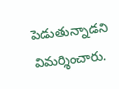పెడుతున్నాడని విమర్శించారు.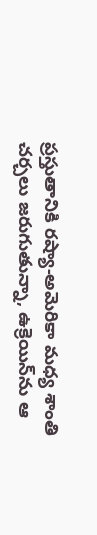ప్రస్తుతానికి రష్యా-అమెరికా మధ్య శాంతి చర్చలు జరుగుతున్నా, ఉక్రెయిన్‌ను ఆ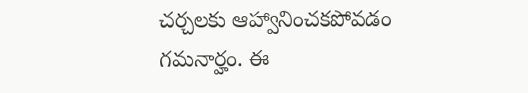చర్చలకు ఆహ్వానించకపోవడం గమనార్హం. ఈ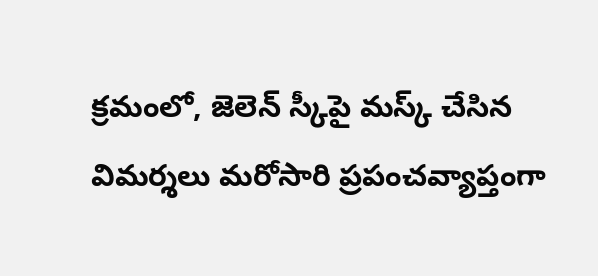క్రమంలో, జెలెన్ స్కీపై మస్క్ చేసిన విమర్శలు మరోసారి ప్రపంచవ్యాప్తంగా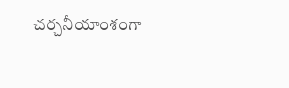చర్చనీయాంశంగా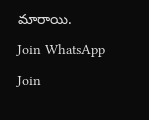మారాయి.

Join WhatsApp

Join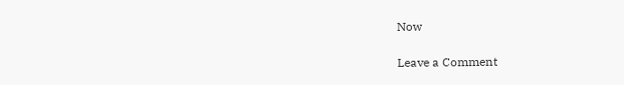Now

Leave a Comment